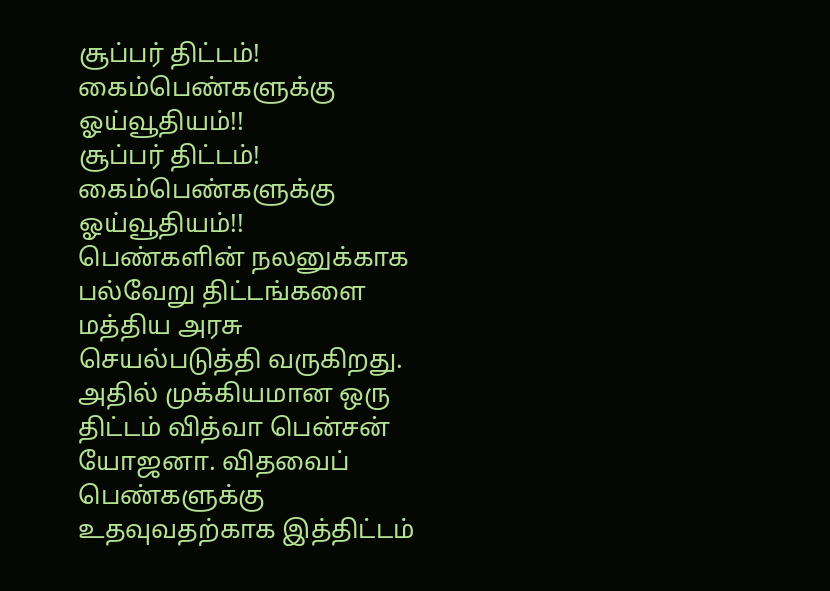சூப்பர் திட்டம்! கைம்பெண்களுக்கு ஓய்வூதியம்!!
சூப்பர் திட்டம்! கைம்பெண்களுக்கு ஓய்வூதியம்!!
பெண்களின் நலனுக்காக பல்வேறு திட்டங்களை மத்திய அரசு செயல்படுத்தி வருகிறது. அதில் முக்கியமான ஒரு திட்டம் வித்வா பென்சன் யோஜனா. விதவைப் பெண்களுக்கு உதவுவதற்காக இத்திட்டம்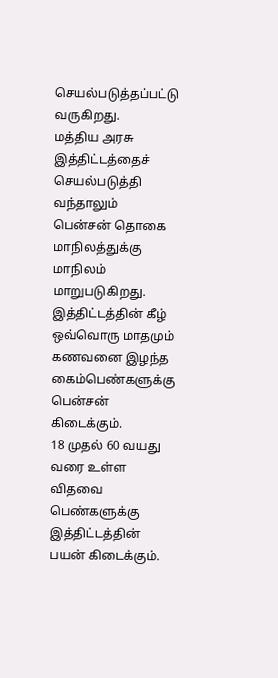செயல்படுத்தப்பட்டு வருகிறது.
மத்திய அரசு இத்திட்டத்தைச் செயல்படுத்தி வந்தாலும் பென்சன் தொகை மாநிலத்துக்கு மாநிலம் மாறுபடுகிறது. இத்திட்டத்தின் கீழ் ஒவ்வொரு மாதமும் கணவனை இழந்த கைம்பெண்களுக்கு பென்சன் கிடைக்கும்.
18 முதல் 60 வயது வரை உள்ள விதவை பெண்களுக்கு இத்திட்டத்தின் பயன் கிடைக்கும்.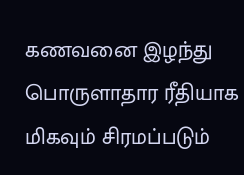கணவனை இழந்து பொருளாதார ரீதியாக மிகவும் சிரமப்படும்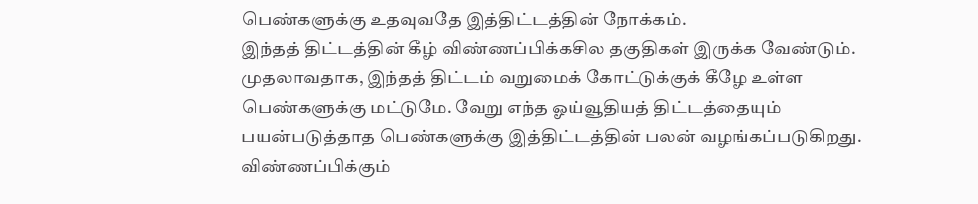பெண்களுக்கு உதவுவதே இத்திட்டத்தின் நோக்கம்.
இந்தத் திட்டத்தின் கீழ் விண்ணப்பிக்கசில தகுதிகள் இருக்க வேண்டும். முதலாவதாக, இந்தத் திட்டம் வறுமைக் கோட்டுக்குக் கீழே உள்ள பெண்களுக்கு மட்டுமே. வேறு எந்த ஓய்வூதியத் திட்டத்தையும் பயன்படுத்தாத பெண்களுக்கு இத்திட்டத்தின் பலன் வழங்கப்படுகிறது.
விண்ணப்பிக்கும்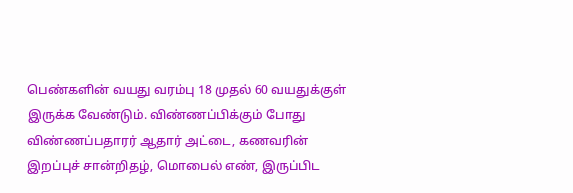பெண்களின் வயது வரம்பு 18 முதல் 60 வயதுக்குள் இருக்க வேண்டும். விண்ணப்பிக்கும் போது விண்ணப்பதாரர் ஆதார் அட்டை, கணவரின் இறப்புச் சான்றிதழ், மொபைல் எண், இருப்பிட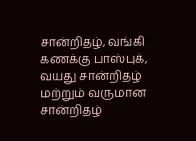சான்றிதழ், வங்கி கணக்கு பாஸ்புக், வயது சான்றிதழ் மற்றும் வருமான சான்றிதழ்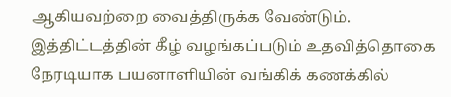ஆகியவற்றை வைத்திருக்க வேண்டும்.
இத்திட்டத்தின் கீழ் வழங்கப்படும் உதவித்தொகை நேரடியாக பயனாளியின் வங்கிக் கணக்கில்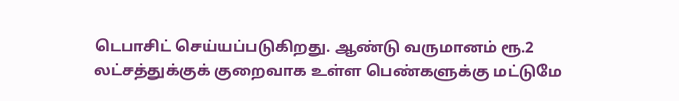டெபாசிட் செய்யப்படுகிறது. ஆண்டு வருமானம் ரூ.2 லட்சத்துக்குக் குறைவாக உள்ள பெண்களுக்கு மட்டுமே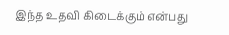இந்த உதவி கிடைக்கும் என்பது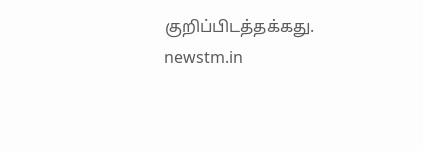குறிப்பிடத்தக்கது.
newstm.in